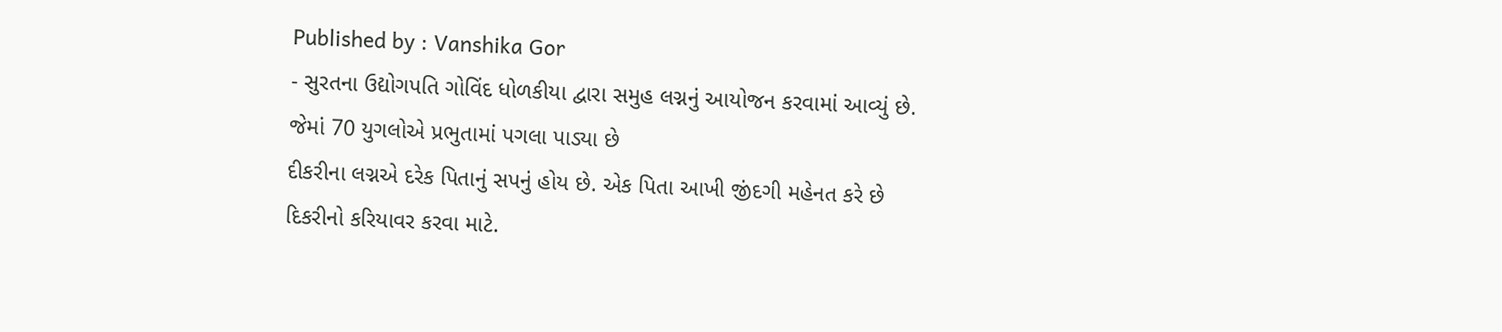Published by : Vanshika Gor
- સુરતના ઉદ્યોગપતિ ગોવિંદ ધોળકીયા દ્વારા સમુહ લગ્નનું આયોજન કરવામાં આવ્યું છે. જેમાં 70 યુગલોએ પ્રભુતામાં પગલા પાડ્યા છે
દીકરીના લગ્નએ દરેક પિતાનું સપનું હોય છે. એક પિતા આખી જીંદગી મહેનત કરે છે દિકરીનો કરિયાવર કરવા માટે.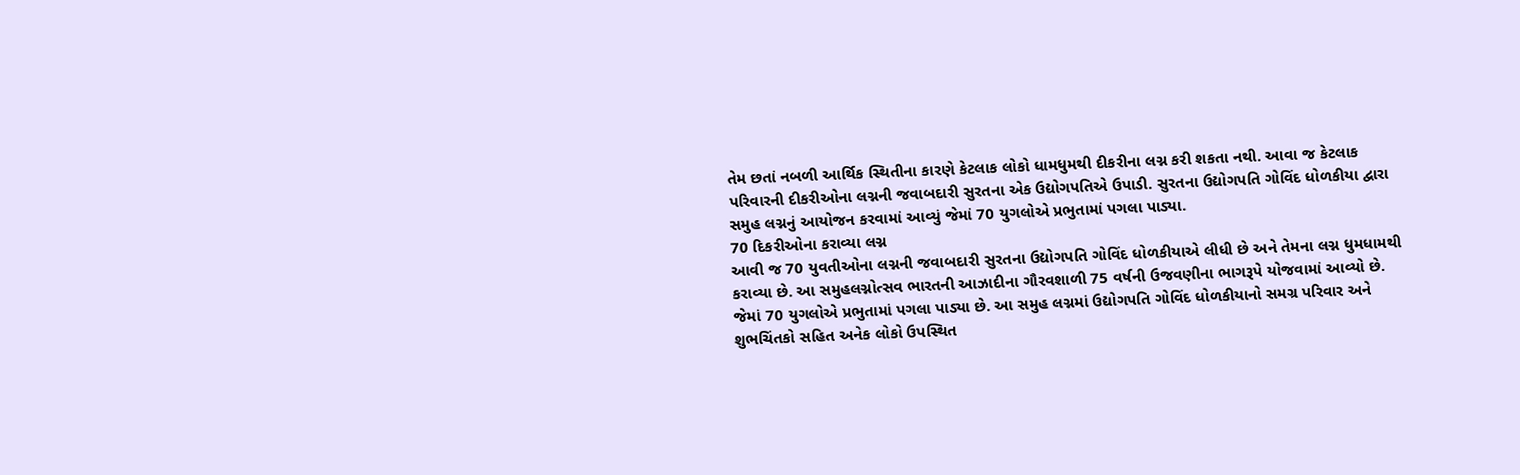તેમ છતાં નબળી આર્થિક સ્થિતીના કારણે કેટલાક લોકો ધામધુમથી દીકરીના લગ્ન કરી શકતા નથી. આવા જ કેટલાક પરિવારની દીકરીઓના લગ્નની જવાબદારી સુરતના એક ઉદ્યોગપતિએ ઉપાડી. સુરતના ઉદ્યોગપતિ ગોવિંદ ધોળકીયા દ્વારા સમુહ લગ્નનું આયોજન કરવામાં આવ્યું જેમાં 70 યુગલોએ પ્રભુતામાં પગલા પાડ્યા.
70 દિકરીઓના કરાવ્યા લગ્ન
આવી જ 70 યુવતીઓના લગ્નની જવાબદારી સુરતના ઉદ્યોગપતિ ગોવિંદ ધોળકીયાએ લીધી છે અને તેમના લગ્ન ધુમધામથી કરાવ્યા છે. આ સમુહલગ્નોત્સવ ભારતની આઝાદીના ગૌરવશાળી 75 વર્ષની ઉજવણીના ભાગરૂપે યોજવામાં આવ્યો છે. જેમાં 70 યુગલોએ પ્રભુતામાં પગલા પાડ્યા છે. આ સમુહ લગ્નમાં ઉદ્યોગપતિ ગોવિંદ ધોળકીયાનો સમગ્ર પરિવાર અને શુભચિંતકો સહિત અનેક લોકો ઉપસ્થિત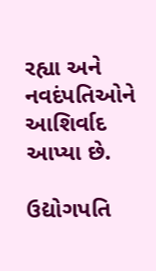રહ્યા અને નવદંપતિઓને આશિર્વાદ આપ્યા છે.

ઉદ્યોગપતિ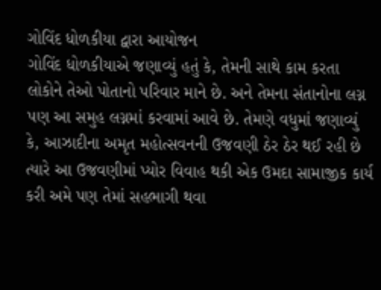ગોવિંદ ધોળકીયા દ્વારા આયોજન
ગોવિંદ ધોળકીયાએ જણાવ્યું હતું કે, તેમની સાથે કામ કરતા લોકોને તેઓ પોતાનો પરિવાર માને છે. અને તેમના સંતાનોના લગ્ન પણ આ સમુહ લગ્નમાં કરવામાં આવે છે. તેમણે વધુમાં જણાવ્યું કે, આઝાદીના અમૃત મહોત્સવનની ઉજવણી ઠેર ઠેર થઈ રહી છે ત્યારે આ ઉજવણીમાં પ્યોર વિવાહ થકી એક ઉમદા સામાજીક કાર્ય કરી અમે પણ તેમાં સહભાગી થવા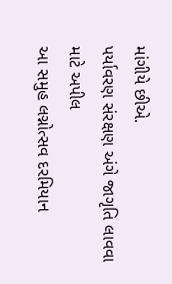માંગીયે છીએ.
પર્યાવરણ સંરક્ષણ અંગે જાગૃતિ લાવવા માટે અપીલ
આ સમુહ લગ્નોત્સવ દરમિયાન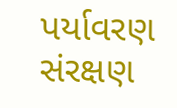પર્યાવરણ સંરક્ષણ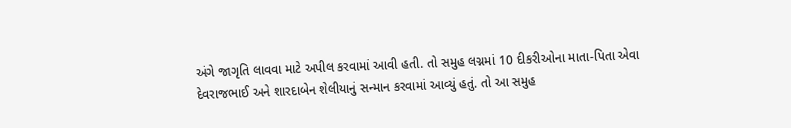અંગે જાગૃતિ લાવવા માટે અપીલ કરવામાં આવી હતી. તો સમુહ લગ્નમાં 10 દીકરીઓના માતા-પિતા એવા દેવરાજભાઈ અને શારદાબેન શેલીયાનું સન્માન કરવામાં આવ્યું હતું. તો આ સમુહ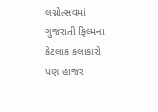લગ્નોત્સવમાં ગુજરાતી ફિલ્મના કેટલાક કલાકારો પણ હાજર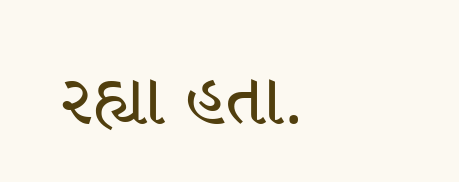રહ્યા હતા.